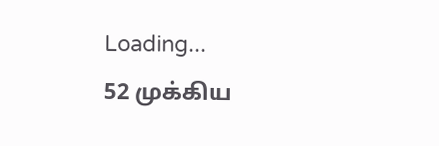Loading...
52 முக்கிய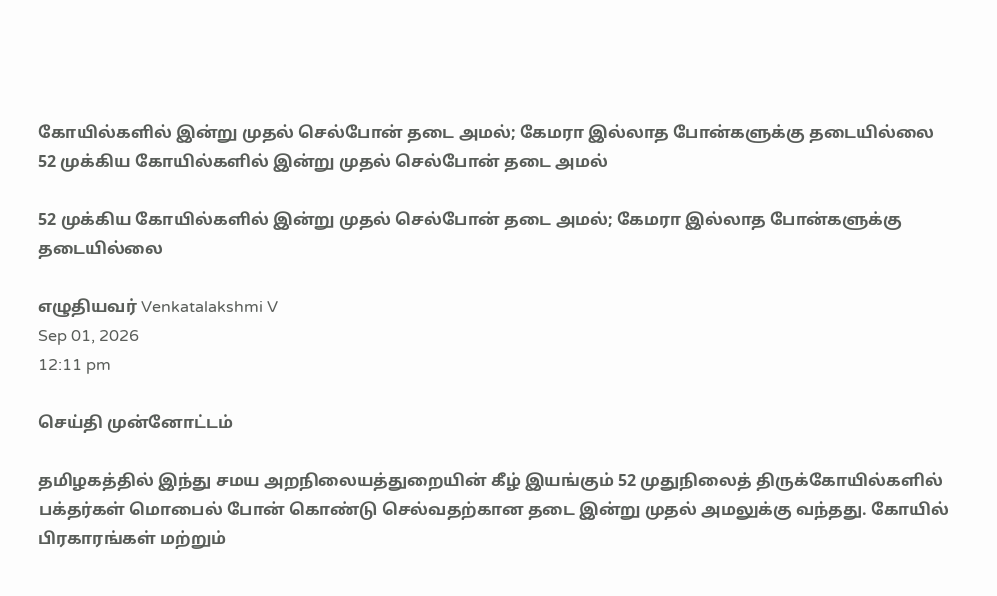கோயில்களில் இன்று முதல் செல்போன் தடை அமல்; கேமரா இல்லாத போன்களுக்கு தடையில்லை
52 முக்கிய கோயில்களில் இன்று முதல் செல்போன் தடை அமல்

52 முக்கிய கோயில்களில் இன்று முதல் செல்போன் தடை அமல்; கேமரா இல்லாத போன்களுக்கு தடையில்லை

எழுதியவர் Venkatalakshmi V
Sep 01, 2026
12:11 pm

செய்தி முன்னோட்டம்

தமிழகத்தில் இந்து சமய அறநிலையத்துறையின் கீழ் இயங்கும் 52 முதுநிலைத் திருக்கோயில்களில் பக்தர்கள் மொபைல் போன் கொண்டு செல்வதற்கான தடை இன்று முதல் அமலுக்கு வந்தது. கோயில் பிரகாரங்கள் மற்றும்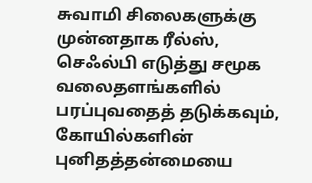சுவாமி சிலைகளுக்கு முன்னதாக ரீல்ஸ், செஃல்பி எடுத்து சமூக வலைதளங்களில் பரப்புவதைத் தடுக்கவும், கோயில்களின் புனிதத்தன்மையை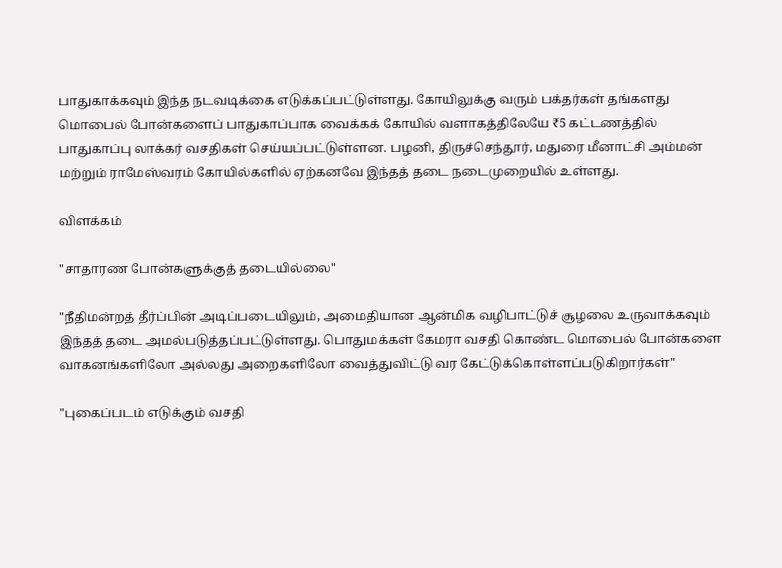பாதுகாக்கவும் இந்த நடவடிக்கை எடுக்கப்பட்டுள்ளது. கோயிலுக்கு வரும் பக்தர்கள் தங்களது மொபைல் போன்களைப் பாதுகாப்பாக வைக்கக் கோயில் வளாகத்திலேயே ₹5 கட்டணத்தில் பாதுகாப்பு லாக்கர் வசதிகள் செய்யப்பட்டுள்ளன. பழனி, திருச்செந்தூர், மதுரை மீனாட்சி அம்மன் மற்றும் ராமேஸ்வரம் கோயில்களில் ஏற்கனவே இந்தத் தடை நடைமுறையில் உள்ளது.

விளக்கம்

"சாதாரண போன்களுக்குத் தடையில்லை"

"நீதிமன்றத் தீர்ப்பின் அடிப்படையிலும், அமைதியான ஆன்மிக வழிபாட்டுச் சூழலை உருவாக்கவும் இந்தத் தடை அமல்படுத்தப்பட்டுள்ளது. பொதுமக்கள் கேமரா வசதி கொண்ட மொபைல் போன்களை வாகனங்களிலோ அல்லது அறைகளிலோ வைத்துவிட்டு வர கேட்டுக்கொள்ளப்படுகிறார்கள்"

"புகைப்படம் எடுக்கும் வசதி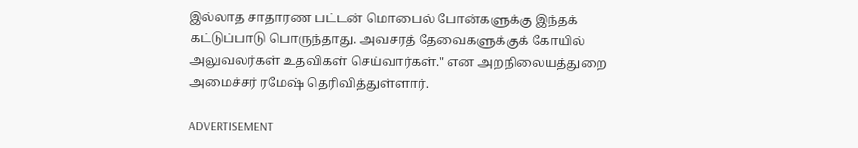இல்லாத சாதாரண பட்டன் மொபைல் போன்களுக்கு இந்தக் கட்டுப்பாடு பொருந்தாது. அவசரத் தேவைகளுக்குக் கோயில் அலுவலர்கள் உதவிகள் செய்வார்கள்." என அறநிலையத்துறை அமைச்சர் ரமேஷ் தெரிவித்துள்ளார்.

ADVERTISEMENT